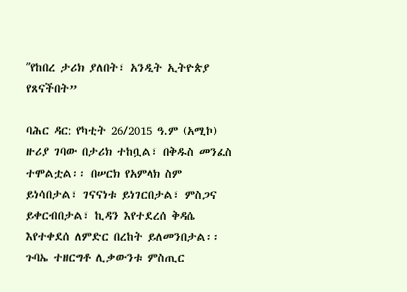ʺየከበረ ታሪክ ያለበት፣ አንዲት ኢትዮጵያ የጸናችበት”

ባሕር ዳር: የካቲት 26/2015 ዓ.ም (አሚኮ) ዙሪያ ገባው በታሪክ ተከቧል፣ በቅዱስ መንፈስ ተሞልቷል፡፡ በሠርክ የአምላክ ስም ይነሳበታል፣ ገናናነቱ ይነገርበታል፣ ምስጋና ይቀርብበታል፣ ኪዳን እየተደረሰ ቅዳሴ እየተቀደሰ ለምድር በረከት ይለመንበታል፡፡ ጉባኤ ተዘርግቶ ሊቃውንቱ ምስጢር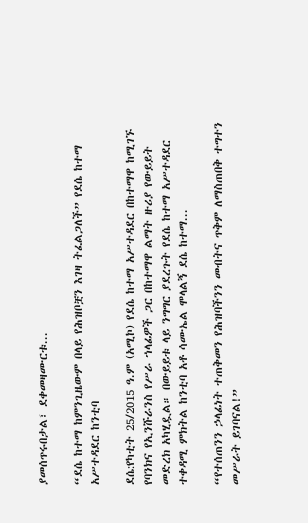ያመሰጥሩበታል፣ ደቀመዛሙርቱ...

“ደሴ ከተማ ከምንጊዜውም በላይ የሕዝቦቿን እገዛ ትፈልጋለች” የደሴ ከተማ አሥተዳደር ከንቲባ

ደሴ:የካቲት 25/2015 ዓ.ም (አሚኮ) የደሴ ከተማ አሥተዳደር በከተማዋ ከሚገኙ የባንክና የኢንሹራንስ የሥራ ኀላፊዎች ጋር በከተማዋ ልማት ዙሪያ የውይይት መድረክ አካሂዷል። በውይይቱ ላይ ንግግር ያደረጉት የደሴ ከተማ አሥተዳደር ተቀዳሚ ምክትል ከንቲባ አቶ ሳሙኤል ሞላልኝ ደሴ ከተማ...

“የተሰጠንን ኃላፊነት ተጠቅመን የሕዝባችንን መብትና ጥቅም ለማስጠበቅ ተግተን መሥራት ይገባናል!”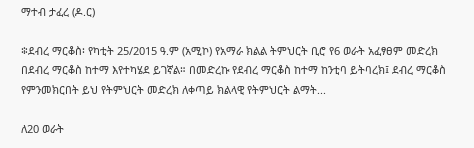ማተብ ታፈረ (ዶ.ር)

፨ደብረ ማርቆስ፡ የካቲት 25/2015 ዓ.ም (አሚኮ) የአማራ ክልል ትምህርት ቢሮ የ6 ወራት አፈፃፀም መድረክ በደብረ ማርቆስ ከተማ እየተካሄደ ይገኛል። በመድረኩ የደብረ ማርቆስ ከተማ ከንቲባ ይትባረክ፤ ደብረ ማርቆስ የምንመክርበት ይህ የትምህርት መድረክ ለቀጣይ ክልላዊ የትምህርት ልማት...

ለ20 ወራት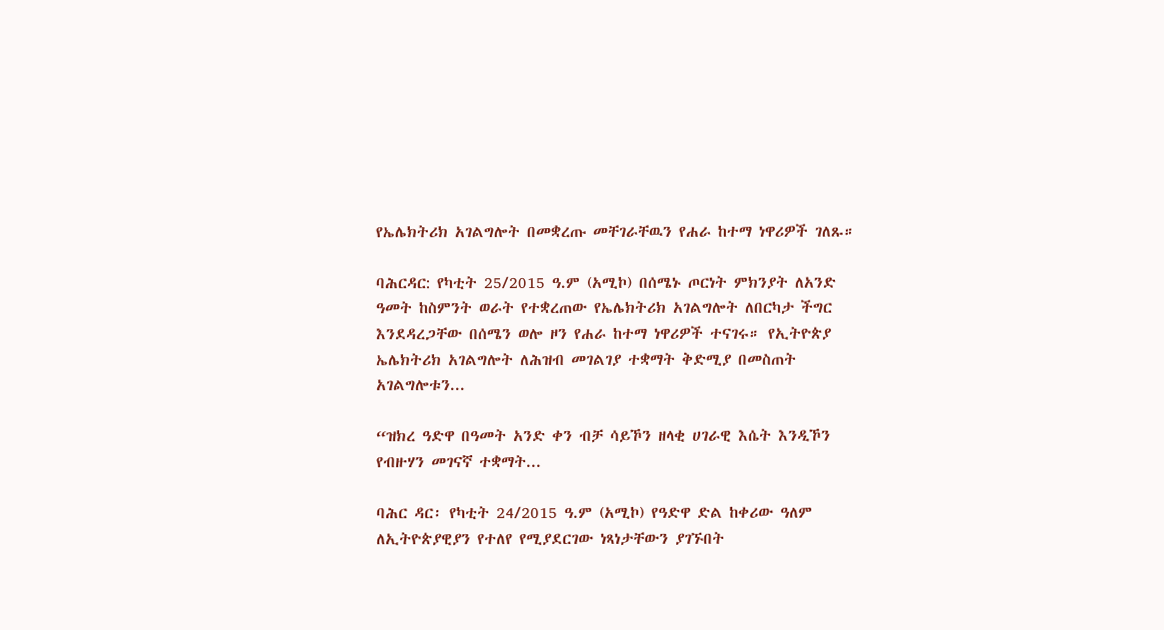የኤሌክትሪክ አገልግሎት በመቋረጡ መቸገራቸዉን የሐራ ከተማ ነዋሪዎች ገለጹ።

ባሕርዳር: የካቲት 25/2015 ዓ.ም (አሚኮ) በሰሜኑ ጦርነት ምክንያት ለአንድ ዓመት ከስምንት ወራት የተቋረጠው የኤሌክትሪክ አገልግሎት ለበርካታ ችግር እንደዳረጋቸው በሰሜን ወሎ ዞን የሐራ ከተማ ነዋሪዎች ተናገሩ። የኢትዮጵያ ኤሌክትሪክ አገልግሎት ለሕዝብ መገልገያ ተቋማት ቅድሚያ በመስጠት አገልግሎቱን...

“ዝክረ ዓድዋ በዓመት አንድ ቀን ብቻ ሳይኾን ዘላቂ ሀገራዊ እሴት እንዲኾን የብዙሃን መገናኛ ተቋማት...

ባሕር ዳር፡ የካቲት 24/2015 ዓ.ም (አሚኮ) የዓድዋ ድል ከቀሪው ዓለም ለኢትዮጵያዊያን የተለየ የሚያደርገው ነጻነታቸውን ያገኙበት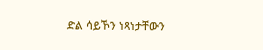ድል ሳይኾን ነጻነታቸውን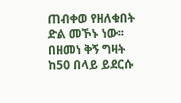ጠብቀወ የዘለቁበት ድል መኾኑ ነው፡፡ በዘመነ ቅኝ ግዛት ከ50 በላይ ይደርሱ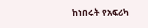ከነበሩት የአፍሪካ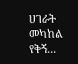ሀገራት መካከል የቅኝ...